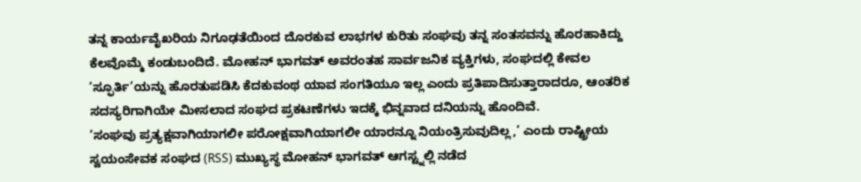ತನ್ನ ಕಾರ್ಯವೈಖರಿಯ ನಿಗೂಢತೆಯಿಂದ ದೊರಕುವ ಲಾಭಗಳ ಕುರಿತು ಸಂಘವು ತನ್ನ ಸಂತಸವನ್ನು ಹೊರಹಾಕಿದ್ದು ಕೆಲವೊಮ್ಮೆ ಕಂಡುಬಂದಿದೆ. ಮೋಹನ್ ಭಾಗವತ್ ಅವರಂತಹ ಸಾರ್ವಜನಿಕ ವ್ಯಕ್ತಿಗಳು, ಸಂಘದಲ್ಲಿ ಕೇವಲ ‘ಸ್ಫೂರ್ತಿ’ಯನ್ನು ಹೊರತುಪಡಿಸಿ ಕೆದಕುವಂಥ ಯಾವ ಸಂಗತಿಯೂ ಇಲ್ಲ ಎಂದು ಪ್ರತಿಪಾದಿಸುತ್ತಾರಾದರೂ, ಆಂತರಿಕ ಸದಸ್ಯರಿಗಾಗಿಯೇ ಮೀಸಲಾದ ಸಂಘದ ಪ್ರಕಟಣೆಗಳು ಇದಕ್ಕೆ ಭಿನ್ನವಾದ ದನಿಯನ್ನು ಹೊಂದಿವೆ.
‘ಸಂಘವು ಪ್ರತ್ಯಕ್ಷವಾಗಿಯಾಗಲೀ ಪರೋಕ್ಷವಾಗಿಯಾಗಲೀ ಯಾರನ್ನೂ ನಿಯಂತ್ರಿಸುವುದಿಲ್ಲ,’ ಎಂದು ರಾಷ್ಟ್ರೀಯ ಸ್ವಯಂಸೇವಕ ಸಂಘದ (RSS) ಮುಖ್ಯಸ್ಥ ಮೋಹನ್ ಭಾಗವತ್ ಆಗಸ್ಟ್ನಲ್ಲಿ ನಡೆದ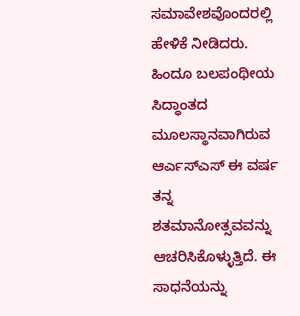ಸಮಾವೇಶವೊಂದರಲ್ಲಿ ಹೇಳಿಕೆ ನೀಡಿದರು. ಹಿಂದೂ ಬಲಪಂಥೀಯ ಸಿದ್ಧಾಂತದ ಮೂಲಸ್ಥಾನವಾಗಿರುವ ಆರ್ಎಸ್ಎಸ್ ಈ ವರ್ಷ ತನ್ನ ಶತಮಾನೋತ್ಸವವನ್ನು ಆಚರಿಸಿಕೊಳ್ಳುತ್ತಿದೆ. ಈ ಸಾಧನೆಯನ್ನು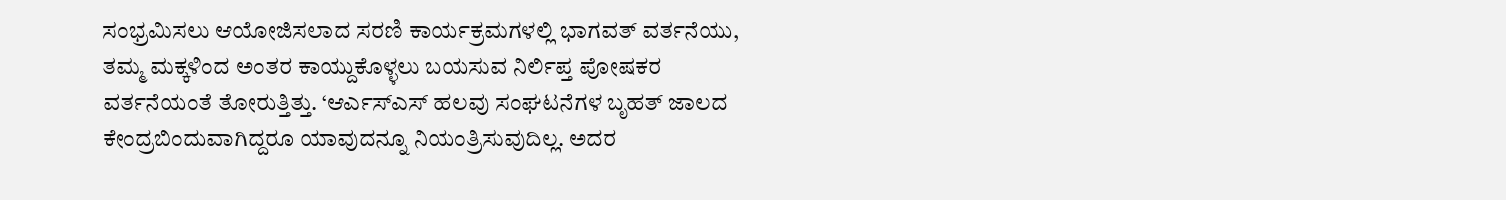ಸಂಭ್ರಮಿಸಲು ಆಯೋಜಿಸಲಾದ ಸರಣಿ ಕಾರ್ಯಕ್ರಮಗಳಲ್ಲಿ ಭಾಗವತ್ ವರ್ತನೆಯು, ತಮ್ಮ ಮಕ್ಕಳಿಂದ ಅಂತರ ಕಾಯ್ದುಕೊಳ್ಳಲು ಬಯಸುವ ನಿರ್ಲಿಪ್ತ ಪೋಷಕರ ವರ್ತನೆಯಂತೆ ತೋರುತ್ತಿತ್ತು. ‘ಆರ್ಎಸ್ಎಸ್ ಹಲವು ಸಂಘಟನೆಗಳ ಬೃಹತ್ ಜಾಲದ ಕೇಂದ್ರಬಿಂದುವಾಗಿದ್ದರೂ ಯಾವುದನ್ನೂ ನಿಯಂತ್ರಿಸುವುದಿಲ್ಲ. ಅದರ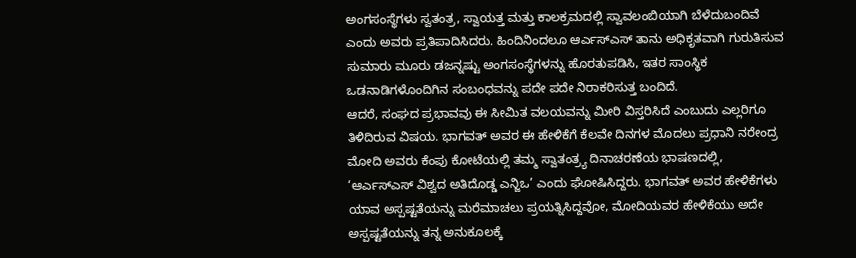ಅಂಗಸಂಸ್ಥೆಗಳು ಸ್ವತಂತ್ರ, ಸ್ವಾಯತ್ತ ಮತ್ತು ಕಾಲಕ್ರಮದಲ್ಲಿ ಸ್ವಾವಲಂಬಿಯಾಗಿ ಬೆಳೆದುಬಂದಿವೆ ಎಂದು ಅವರು ಪ್ರತಿಪಾದಿಸಿದರು. ಹಿಂದಿನಿಂದಲೂ ಆರ್ಎಸ್ಎಸ್ ತಾನು ಅಧಿಕೃತವಾಗಿ ಗುರುತಿಸುವ ಸುಮಾರು ಮೂರು ಡಜನ್ನಷ್ಟು ಅಂಗಸಂಸ್ಥೆಗಳನ್ನು ಹೊರತುಪಡಿಸಿ, ಇತರ ಸಾಂಸ್ಥಿಕ ಒಡನಾಡಿಗಳೊಂದಿಗಿನ ಸಂಬಂಧವನ್ನು ಪದೇ ಪದೇ ನಿರಾಕರಿಸುತ್ತ ಬಂದಿದೆ.
ಆದರೆ, ಸಂಘದ ಪ್ರಭಾವವು ಈ ಸೀಮಿತ ವಲಯವನ್ನು ಮೀರಿ ವಿಸ್ತರಿಸಿದೆ ಎಂಬುದು ಎಲ್ಲರಿಗೂ ತಿಳಿದಿರುವ ವಿಷಯ. ಭಾಗವತ್ ಅವರ ಈ ಹೇಳಿಕೆಗೆ ಕೆಲವೇ ದಿನಗಳ ಮೊದಲು ಪ್ರಧಾನಿ ನರೇಂದ್ರ ಮೋದಿ ಅವರು ಕೆಂಪು ಕೋಟೆಯಲ್ಲಿ ತಮ್ಮ ಸ್ವಾತಂತ್ರ್ಯ ದಿನಾಚರಣೆಯ ಭಾಷಣದಲ್ಲಿ, ‘ಆರ್ಎಸ್ಎಸ್ ವಿಶ್ವದ ಅತಿದೊಡ್ಡ ಎನ್ಜಿಒ’ ಎಂದು ಘೋಷಿಸಿದ್ದರು. ಭಾಗವತ್ ಅವರ ಹೇಳಿಕೆಗಳು ಯಾವ ಅಸ್ಪಷ್ಟತೆಯನ್ನು ಮರೆಮಾಚಲು ಪ್ರಯತ್ನಿಸಿದ್ದವೋ, ಮೋದಿಯವರ ಹೇಳಿಕೆಯು ಅದೇ ಅಸ್ಪಷ್ಟತೆಯನ್ನು ತನ್ನ ಅನುಕೂಲಕ್ಕೆ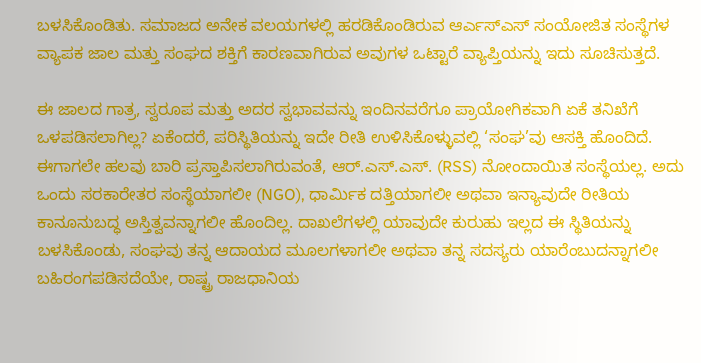ಬಳಸಿಕೊಂಡಿತು. ಸಮಾಜದ ಅನೇಕ ವಲಯಗಳಲ್ಲಿ ಹರಡಿಕೊಂಡಿರುವ ಆರ್ಎಸ್ಎಸ್ ಸಂಯೋಜಿತ ಸಂಸ್ಥೆಗಳ ವ್ಯಾಪಕ ಜಾಲ ಮತ್ತು ಸಂಘದ ಶಕ್ತಿಗೆ ಕಾರಣವಾಗಿರುವ ಅವುಗಳ ಒಟ್ಟಾರೆ ವ್ಯಾಪ್ತಿಯನ್ನು ಇದು ಸೂಚಿಸುತ್ತದೆ.

ಈ ಜಾಲದ ಗಾತ್ರ, ಸ್ವರೂಪ ಮತ್ತು ಅದರ ಸ್ವಭಾವವನ್ನು ಇಂದಿನವರೆಗೂ ಪ್ರಾಯೋಗಿಕವಾಗಿ ಏಕೆ ತನಿಖೆಗೆ ಒಳಪಡಿಸಲಾಗಿಲ್ಲ? ಏಕೆಂದರೆ, ಪರಿಸ್ಥಿತಿಯನ್ನು ಇದೇ ರೀತಿ ಉಳಿಸಿಕೊಳ್ಳುವಲ್ಲಿ ‘ಸಂಘ’ವು ಆಸಕ್ತಿ ಹೊಂದಿದೆ. ಈಗಾಗಲೇ ಹಲವು ಬಾರಿ ಪ್ರಸ್ತಾಪಿಸಲಾಗಿರುವಂತೆ, ಆರ್.ಎಸ್.ಎಸ್. (RSS) ನೋಂದಾಯಿತ ಸಂಸ್ಥೆಯಲ್ಲ. ಅದು ಒಂದು ಸರಕಾರೇತರ ಸಂಸ್ಥೆಯಾಗಲೀ (NGO), ಧಾರ್ಮಿಕ ದತ್ತಿಯಾಗಲೀ ಅಥವಾ ಇನ್ಯಾವುದೇ ರೀತಿಯ ಕಾನೂನುಬದ್ಧ ಅಸ್ತಿತ್ವವನ್ನಾಗಲೀ ಹೊಂದಿಲ್ಲ. ದಾಖಲೆಗಳಲ್ಲಿ ಯಾವುದೇ ಕುರುಹು ಇಲ್ಲದ ಈ ಸ್ಥಿತಿಯನ್ನು ಬಳಸಿಕೊಂಡು, ಸಂಘವು ತನ್ನ ಆದಾಯದ ಮೂಲಗಳಾಗಲೀ ಅಥವಾ ತನ್ನ ಸದಸ್ಯರು ಯಾರೆಂಬುದನ್ನಾಗಲೀ ಬಹಿರಂಗಪಡಿಸದೆಯೇ, ರಾಷ್ಟ್ರ ರಾಜಧಾನಿಯ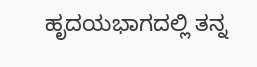ಹೃದಯಭಾಗದಲ್ಲಿ ತನ್ನ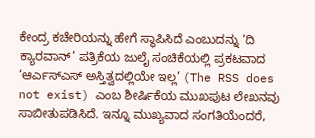ಕೇಂದ್ರ ಕಚೇರಿಯನ್ನು ಹೇಗೆ ಸ್ಥಾಪಿಸಿದೆ ಎಂಬುದನ್ನು ‘ದಿ ಕ್ಯಾರವಾನ್’ ಪತ್ರಿಕೆಯ ಜುಲೈ ಸಂಚಿಕೆಯಲ್ಲಿ ಪ್ರಕಟವಾದ ‘ಆರ್ಎಸ್ಎಸ್ ಅಸ್ತಿತ್ವದಲ್ಲಿಯೇ ಇಲ್ಲ’ (The RSS does not exist) ಎಂಬ ಶೀರ್ಷಿಕೆಯ ಮುಖಪುಟ ಲೇಖನವು ಸಾಬೀತುಪಡಿಸಿದೆ. ಇನ್ನೂ ಮುಖ್ಯವಾದ ಸಂಗತಿಯೆಂದರೆ,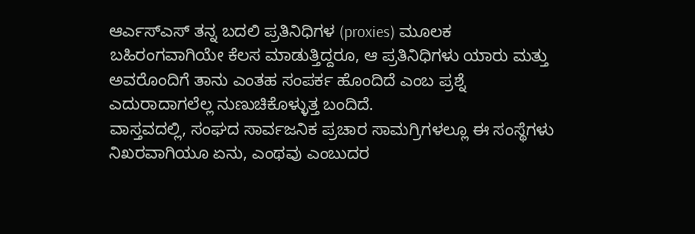ಆರ್ಎಸ್ಎಸ್ ತನ್ನ ಬದಲಿ ಪ್ರತಿನಿಧಿಗಳ (proxies) ಮೂಲಕ ಬಹಿರಂಗವಾಗಿಯೇ ಕೆಲಸ ಮಾಡುತ್ತಿದ್ದರೂ, ಆ ಪ್ರತಿನಿಧಿಗಳು ಯಾರು ಮತ್ತು ಅವರೊಂದಿಗೆ ತಾನು ಎಂತಹ ಸಂಪರ್ಕ ಹೊಂದಿದೆ ಎಂಬ ಪ್ರಶ್ನೆ ಎದುರಾದಾಗಲೆಲ್ಲ ನುಣುಚಿಕೊಳ್ಳುತ್ತ ಬಂದಿದೆ.
ವಾಸ್ತವದಲ್ಲಿ, ಸಂಘದ ಸಾರ್ವಜನಿಕ ಪ್ರಚಾರ ಸಾಮಗ್ರಿಗಳಲ್ಲೂ ಈ ಸಂಸ್ಥೆಗಳು ನಿಖರವಾಗಿಯೂ ಏನು, ಎಂಥವು ಎಂಬುದರ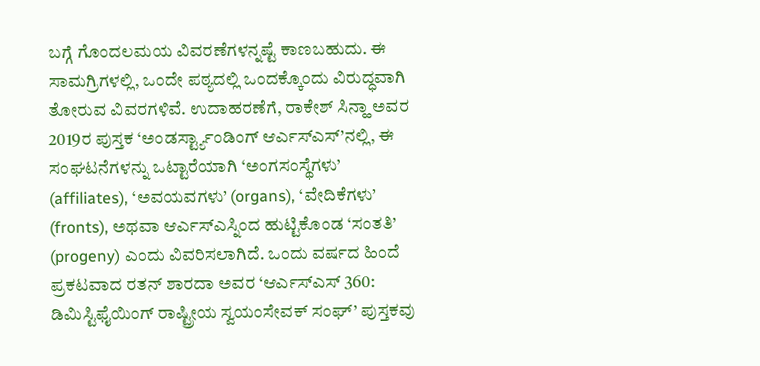ಬಗ್ಗೆ ಗೊಂದಲಮಯ ವಿವರಣೆಗಳನ್ನಷ್ಟೆ ಕಾಣಬಹುದು. ಈ ಸಾಮಗ್ರಿಗಳಲ್ಲಿ, ಒಂದೇ ಪಠ್ಯದಲ್ಲಿ ಒಂದಕ್ಕೊಂದು ವಿರುದ್ಧವಾಗಿ ತೋರುವ ವಿವರಗಳಿವೆ. ಉದಾಹರಣೆಗೆ, ರಾಕೇಶ್ ಸಿನ್ಹಾ ಅವರ 2019ರ ಪುಸ್ತಕ ‘ಅಂಡರ್ಸ್ಟ್ಯಾಂಡಿಂಗ್ ಆರ್ಎಸ್ಎಸ್’ನಲ್ಲಿ, ಈ ಸಂಘಟನೆಗಳನ್ನು ಒಟ್ಟಾರೆಯಾಗಿ ‘ಅಂಗಸಂಸ್ಥೆಗಳು’ (affiliates), ‘ಅವಯವಗಳು’ (organs), ‘ವೇದಿಕೆಗಳು’ (fronts), ಅಥವಾ ಆರ್ಎಸ್ಎಸ್ನಿಂದ ಹುಟ್ಟಿಕೊಂಡ ‘ಸಂತತಿ’ (progeny) ಎಂದು ವಿವರಿಸಲಾಗಿದೆ. ಒಂದು ವರ್ಷದ ಹಿಂದೆ ಪ್ರಕಟವಾದ ರತನ್ ಶಾರದಾ ಅವರ ‘ಆರ್ಎಸ್ಎಸ್ 360: ಡಿಮಿಸ್ಟಿಫೈಯಿಂಗ್ ರಾಷ್ಟ್ರೀಯ ಸ್ವಯಂಸೇವಕ್ ಸಂಘ್’ ಪುಸ್ತಕವು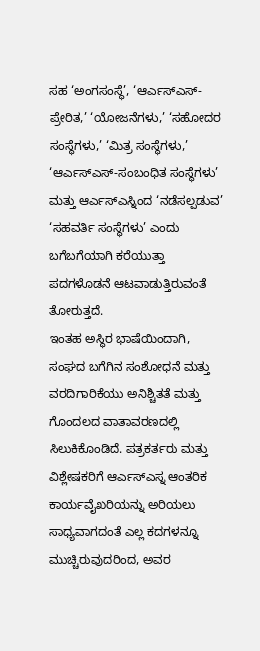ಸಹ ‘ಅಂಗಸಂಸ್ಥೆ’, ‘ಆರ್ಎಸ್ಎಸ್-ಪ್ರೇರಿತ,’ ‘ಯೋಜನೆಗಳು,’ ‘ಸಹೋದರ ಸಂಸ್ಥೆಗಳು,’ ‘ಮಿತ್ರ ಸಂಸ್ಥೆಗಳು,’ ‘ಆರ್ಎಸ್ಎಸ್-ಸಂಬಂಧಿತ ಸಂಸ್ಥೆಗಳು’ ಮತ್ತು ಆರ್ಎಸ್ಎಸ್ನಿಂದ ‘ನಡೆಸಲ್ಪಡುವ’ ‘ಸಹವರ್ತಿ ಸಂಸ್ಥೆಗಳು’ ಎಂದು ಬಗೆಬಗೆಯಾಗಿ ಕರೆಯುತ್ತಾ ಪದಗಳೊಡನೆ ಆಟವಾಡುತ್ತಿರುವಂತೆ ತೋರುತ್ತದೆ.
ಇಂತಹ ಅಸ್ಥಿರ ಭಾಷೆಯಿಂದಾಗಿ, ಸಂಘದ ಬಗೆಗಿನ ಸಂಶೋಧನೆ ಮತ್ತು ವರದಿಗಾರಿಕೆಯು ಅನಿಶ್ಚಿತತೆ ಮತ್ತು ಗೊಂದಲದ ವಾತಾವರಣದಲ್ಲಿ ಸಿಲುಕಿಕೊಂಡಿದೆ. ಪತ್ರಕರ್ತರು ಮತ್ತು ವಿಶ್ಲೇಷಕರಿಗೆ ಆರ್ಎಸ್ಎಸ್ನ ಆಂತರಿಕ ಕಾರ್ಯವೈಖರಿಯನ್ನು ಅರಿಯಲು ಸಾಧ್ಯವಾಗದಂತೆ ಎಲ್ಲ ಕದಗಳನ್ನೂ ಮುಚ್ಚಿರುವುದರಿಂದ, ಅವರ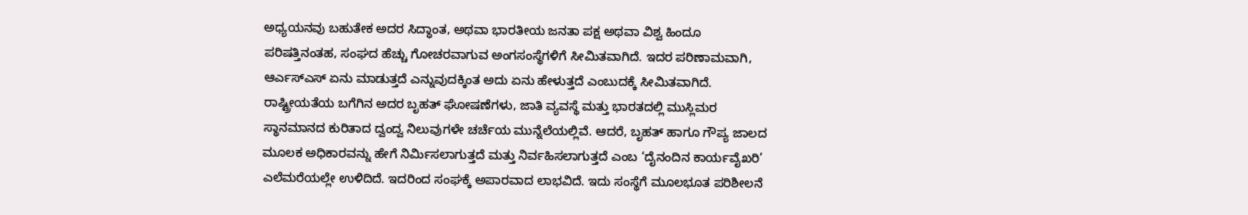ಅಧ್ಯಯನವು ಬಹುತೇಕ ಅದರ ಸಿದ್ಧಾಂತ, ಅಥವಾ ಭಾರತೀಯ ಜನತಾ ಪಕ್ಷ ಅಥವಾ ವಿಶ್ವ ಹಿಂದೂ ಪರಿಷತ್ತಿನಂತಹ, ಸಂಘದ ಹೆಚ್ಚು ಗೋಚರವಾಗುವ ಅಂಗಸಂಸ್ಥೆಗಳಿಗೆ ಸೀಮಿತವಾಗಿದೆ. ಇದರ ಪರಿಣಾಮವಾಗಿ, ಆರ್ಎಸ್ಎಸ್ ಏನು ಮಾಡುತ್ತದೆ ಎನ್ನುವುದಕ್ಕಿಂತ ಅದು ಏನು ಹೇಳುತ್ತದೆ ಎಂಬುದಕ್ಕೆ ಸೀಮಿತವಾಗಿದೆ. ರಾಷ್ಟ್ರೀಯತೆಯ ಬಗೆಗಿನ ಅದರ ಬೃಹತ್ ಘೋಷಣೆಗಳು, ಜಾತಿ ವ್ಯವಸ್ಥೆ ಮತ್ತು ಭಾರತದಲ್ಲಿ ಮುಸ್ಲಿಮರ ಸ್ಥಾನಮಾನದ ಕುರಿತಾದ ದ್ವಂದ್ವ ನಿಲುವುಗಳೇ ಚರ್ಚೆಯ ಮುನ್ನೆಲೆಯಲ್ಲಿವೆ. ಆದರೆ, ಬೃಹತ್ ಹಾಗೂ ಗೌಪ್ಯ ಜಾಲದ ಮೂಲಕ ಅಧಿಕಾರವನ್ನು ಹೇಗೆ ನಿರ್ಮಿಸಲಾಗುತ್ತದೆ ಮತ್ತು ನಿರ್ವಹಿಸಲಾಗುತ್ತದೆ ಎಂಬ ‘ದೈನಂದಿನ ಕಾರ್ಯವೈಖರಿ’ ಎಲೆಮರೆಯಲ್ಲೇ ಉಳಿದಿದೆ. ಇದರಿಂದ ಸಂಘಕ್ಕೆ ಅಪಾರವಾದ ಲಾಭವಿದೆ. ಇದು ಸಂಸ್ಥೆಗೆ ಮೂಲಭೂತ ಪರಿಶೀಲನೆ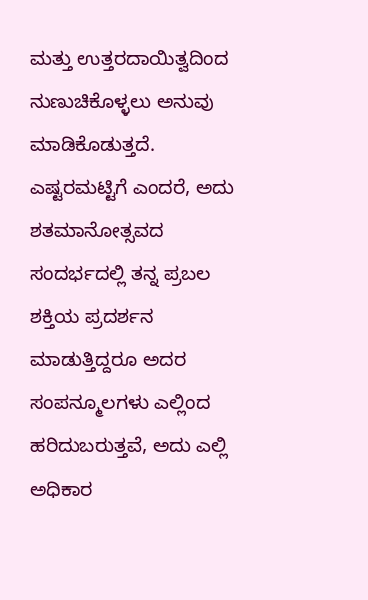ಮತ್ತು ಉತ್ತರದಾಯಿತ್ವದಿಂದ ನುಣುಚಿಕೊಳ್ಳಲು ಅನುವು ಮಾಡಿಕೊಡುತ್ತದೆ. ಎಷ್ಟರಮಟ್ಟಿಗೆ ಎಂದರೆ, ಅದು ಶತಮಾನೋತ್ಸವದ ಸಂದರ್ಭದಲ್ಲಿ ತನ್ನ ಪ್ರಬಲ ಶಕ್ತಿಯ ಪ್ರದರ್ಶನ ಮಾಡುತ್ತಿದ್ದರೂ ಅದರ ಸಂಪನ್ಮೂಲಗಳು ಎಲ್ಲಿಂದ ಹರಿದುಬರುತ್ತವೆ, ಅದು ಎಲ್ಲಿ ಅಧಿಕಾರ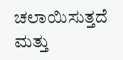ಚಲಾಯಿಸುತ್ತದೆ ಮತ್ತು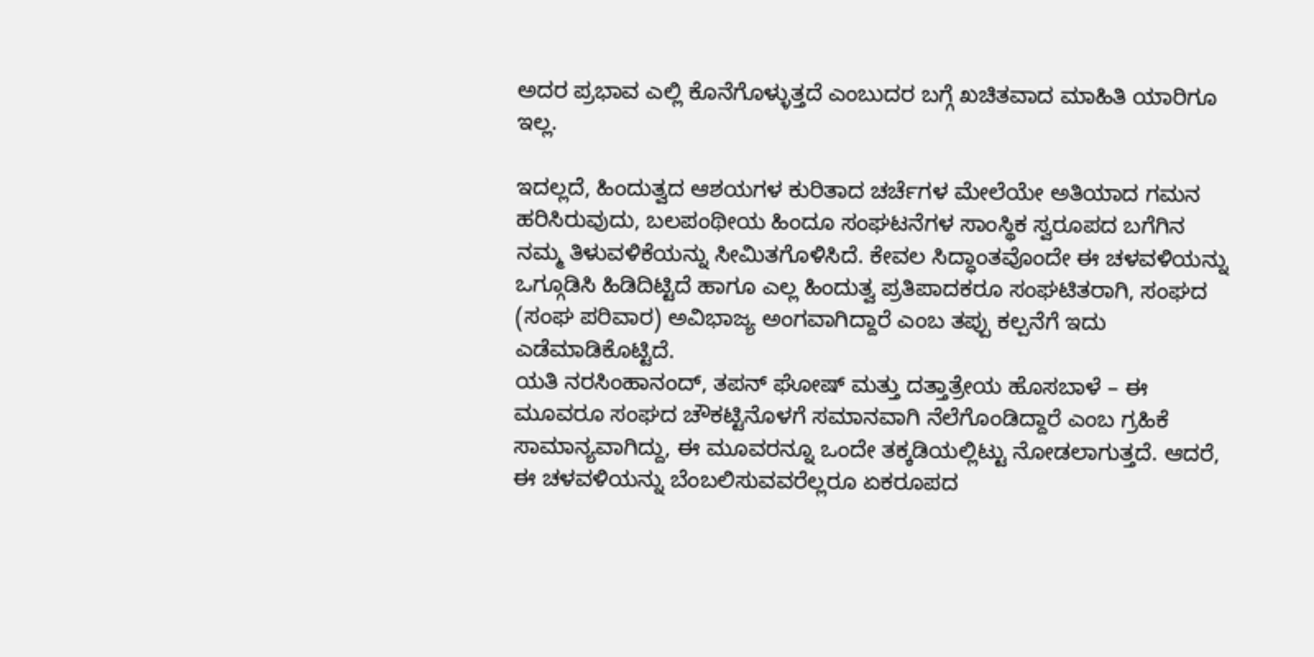ಅದರ ಪ್ರಭಾವ ಎಲ್ಲಿ ಕೊನೆಗೊಳ್ಳುತ್ತದೆ ಎಂಬುದರ ಬಗ್ಗೆ ಖಚಿತವಾದ ಮಾಹಿತಿ ಯಾರಿಗೂ ಇಲ್ಲ.

ಇದಲ್ಲದೆ, ಹಿಂದುತ್ವದ ಆಶಯಗಳ ಕುರಿತಾದ ಚರ್ಚೆಗಳ ಮೇಲೆಯೇ ಅತಿಯಾದ ಗಮನ ಹರಿಸಿರುವುದು, ಬಲಪಂಥೀಯ ಹಿಂದೂ ಸಂಘಟನೆಗಳ ಸಾಂಸ್ಥಿಕ ಸ್ವರೂಪದ ಬಗೆಗಿನ ನಮ್ಮ ತಿಳುವಳಿಕೆಯನ್ನು ಸೀಮಿತಗೊಳಿಸಿದೆ. ಕೇವಲ ಸಿದ್ಧಾಂತವೊಂದೇ ಈ ಚಳವಳಿಯನ್ನು ಒಗ್ಗೂಡಿಸಿ ಹಿಡಿದಿಟ್ಟಿದೆ ಹಾಗೂ ಎಲ್ಲ ಹಿಂದುತ್ವ ಪ್ರತಿಪಾದಕರೂ ಸಂಘಟಿತರಾಗಿ, ಸಂಘದ (ಸಂಘ ಪರಿವಾರ) ಅವಿಭಾಜ್ಯ ಅಂಗವಾಗಿದ್ದಾರೆ ಎಂಬ ತಪ್ಪು ಕಲ್ಪನೆಗೆ ಇದು ಎಡೆಮಾಡಿಕೊಟ್ಟಿದೆ.
ಯತಿ ನರಸಿಂಹಾನಂದ್, ತಪನ್ ಘೋಷ್ ಮತ್ತು ದತ್ತಾತ್ರೇಯ ಹೊಸಬಾಳೆ – ಈ ಮೂವರೂ ಸಂಘದ ಚೌಕಟ್ಟಿನೊಳಗೆ ಸಮಾನವಾಗಿ ನೆಲೆಗೊಂಡಿದ್ದಾರೆ ಎಂಬ ಗ್ರಹಿಕೆ ಸಾಮಾನ್ಯವಾಗಿದ್ದು, ಈ ಮೂವರನ್ನೂ ಒಂದೇ ತಕ್ಕಡಿಯಲ್ಲಿಟ್ಟು ನೋಡಲಾಗುತ್ತದೆ. ಆದರೆ, ಈ ಚಳವಳಿಯನ್ನು ಬೆಂಬಲಿಸುವವರೆಲ್ಲರೂ ಏಕರೂಪದ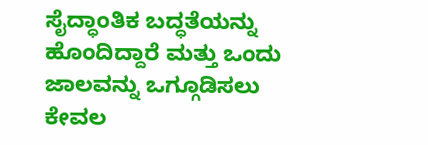ಸೈದ್ಧಾಂತಿಕ ಬದ್ಧತೆಯನ್ನು ಹೊಂದಿದ್ದಾರೆ ಮತ್ತು ಒಂದು ಜಾಲವನ್ನು ಒಗ್ಗೂಡಿಸಲು ಕೇವಲ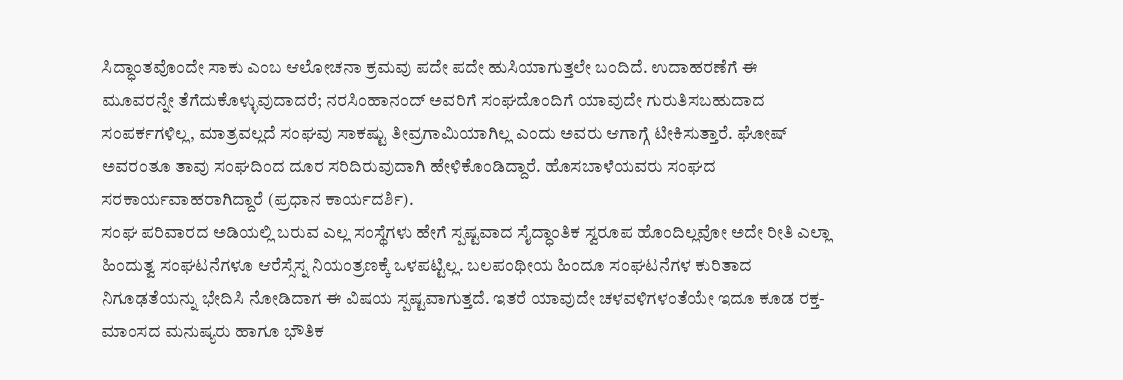ಸಿದ್ಧಾಂತವೊಂದೇ ಸಾಕು ಎಂಬ ಆಲೋಚನಾ ಕ್ರಮವು ಪದೇ ಪದೇ ಹುಸಿಯಾಗುತ್ತಲೇ ಬಂದಿದೆ. ಉದಾಹರಣೆಗೆ ಈ ಮೂವರನ್ನೇ ತೆಗೆದುಕೊಳ್ಳುವುದಾದರೆ; ನರಸಿಂಹಾನಂದ್ ಅವರಿಗೆ ಸಂಘದೊಂದಿಗೆ ಯಾವುದೇ ಗುರುತಿಸಬಹುದಾದ ಸಂಪರ್ಕಗಳಿಲ್ಲ, ಮಾತ್ರವಲ್ಲದೆ ಸಂಘವು ಸಾಕಷ್ಟು ತೀವ್ರಗಾಮಿಯಾಗಿಲ್ಲ ಎಂದು ಅವರು ಆಗಾಗ್ಗೆ ಟೀಕಿಸುತ್ತಾರೆ. ಘೋಷ್ ಅವರಂತೂ ತಾವು ಸಂಘದಿಂದ ದೂರ ಸರಿದಿರುವುದಾಗಿ ಹೇಳಿಕೊಂಡಿದ್ದಾರೆ. ಹೊಸಬಾಳೆಯವರು ಸಂಘದ ಸರಕಾರ್ಯವಾಹರಾಗಿದ್ದಾರೆ (ಪ್ರಧಾನ ಕಾರ್ಯದರ್ಶಿ).
ಸಂಘ ಪರಿವಾರದ ಅಡಿಯಲ್ಲಿ ಬರುವ ಎಲ್ಲ ಸಂಸ್ಥೆಗಳು ಹೇಗೆ ಸ್ಪಷ್ಟವಾದ ಸೈದ್ಧಾಂತಿಕ ಸ್ವರೂಪ ಹೊಂದಿಲ್ಲವೋ ಅದೇ ರೀತಿ ಎಲ್ಲಾ ಹಿಂದುತ್ವ ಸಂಘಟನೆಗಳೂ ಆರೆಸ್ಸೆಸ್ನ ನಿಯಂತ್ರಣಕ್ಕೆ ಒಳಪಟ್ಟಿಲ್ಲ. ಬಲಪಂಥೀಯ ಹಿಂದೂ ಸಂಘಟನೆಗಳ ಕುರಿತಾದ ನಿಗೂಢತೆಯನ್ನು ಭೇದಿಸಿ ನೋಡಿದಾಗ ಈ ವಿಷಯ ಸ್ಪಷ್ಟವಾಗುತ್ತದೆ. ಇತರೆ ಯಾವುದೇ ಚಳವಳಿಗಳಂತೆಯೇ ಇದೂ ಕೂಡ ರಕ್ತ-ಮಾಂಸದ ಮನುಷ್ಯರು ಹಾಗೂ ಭೌತಿಕ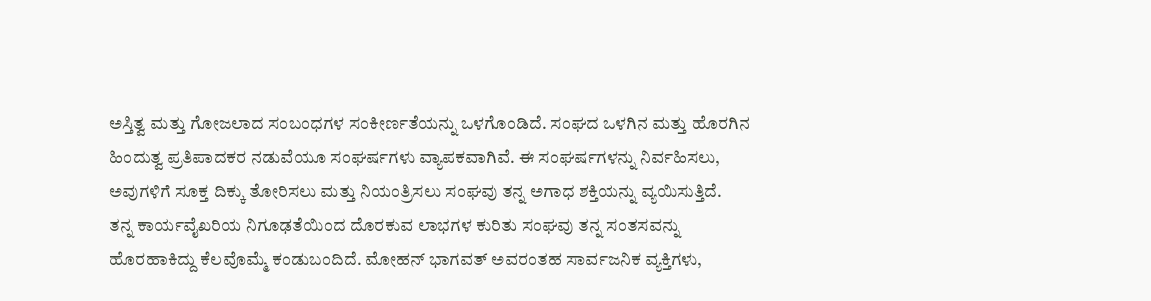ಅಸ್ತಿತ್ವ ಮತ್ತು ಗೋಜಲಾದ ಸಂಬಂಧಗಳ ಸಂಕೀರ್ಣತೆಯನ್ನು ಒಳಗೊಂಡಿದೆ. ಸಂಘದ ಒಳಗಿನ ಮತ್ತು ಹೊರಗಿನ ಹಿಂದುತ್ವ ಪ್ರತಿಪಾದಕರ ನಡುವೆಯೂ ಸಂಘರ್ಷಗಳು ವ್ಯಾಪಕವಾಗಿವೆ. ಈ ಸಂಘರ್ಷಗಳನ್ನು ನಿರ್ವಹಿಸಲು, ಅವುಗಳಿಗೆ ಸೂಕ್ತ ದಿಕ್ಕು ತೋರಿಸಲು ಮತ್ತು ನಿಯಂತ್ರಿಸಲು ಸಂಘವು ತನ್ನ ಅಗಾಧ ಶಕ್ತಿಯನ್ನು ವ್ಯಯಿಸುತ್ತಿದೆ.
ತನ್ನ ಕಾರ್ಯವೈಖರಿಯ ನಿಗೂಢತೆಯಿಂದ ದೊರಕುವ ಲಾಭಗಳ ಕುರಿತು ಸಂಘವು ತನ್ನ ಸಂತಸವನ್ನು ಹೊರಹಾಕಿದ್ದು ಕೆಲವೊಮ್ಮೆ ಕಂಡುಬಂದಿದೆ. ಮೋಹನ್ ಭಾಗವತ್ ಅವರಂತಹ ಸಾರ್ವಜನಿಕ ವ್ಯಕ್ತಿಗಳು,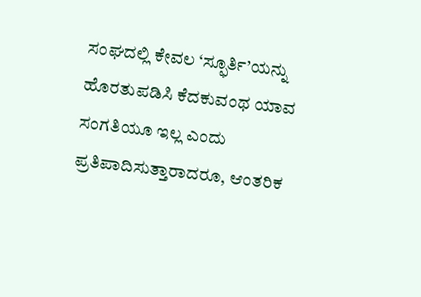ಸಂಘದಲ್ಲಿ ಕೇವಲ ‘ಸ್ಫೂರ್ತಿ’ಯನ್ನು ಹೊರತುಪಡಿಸಿ ಕೆದಕುವಂಥ ಯಾವ ಸಂಗತಿಯೂ ಇಲ್ಲ ಎಂದು ಪ್ರತಿಪಾದಿಸುತ್ತಾರಾದರೂ, ಆಂತರಿಕ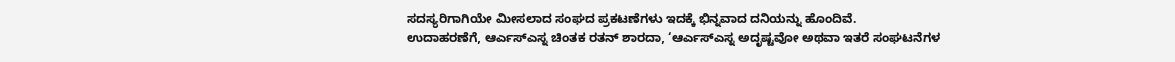ಸದಸ್ಯರಿಗಾಗಿಯೇ ಮೀಸಲಾದ ಸಂಘದ ಪ್ರಕಟಣೆಗಳು ಇದಕ್ಕೆ ಭಿನ್ನವಾದ ದನಿಯನ್ನು ಹೊಂದಿವೆ.
ಉದಾಹರಣೆಗೆ, ಆರ್ಎಸ್ಎಸ್ನ ಚಿಂತಕ ರತನ್ ಶಾರದಾ, ‘ಆರ್ಎಸ್ಎಸ್ನ ಅದೃಷ್ಟವೋ ಅಥವಾ ಇತರೆ ಸಂಘಟನೆಗಳ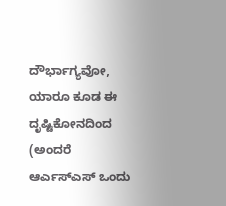ದೌರ್ಭಾಗ್ಯವೋ, ಯಾರೂ ಕೂಡ ಈ ದೃಷ್ಟಿಕೋನದಿಂದ (ಅಂದರೆ ಆರ್ಎಸ್ಎಸ್ ಒಂದು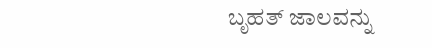ಬೃಹತ್ ಜಾಲವನ್ನು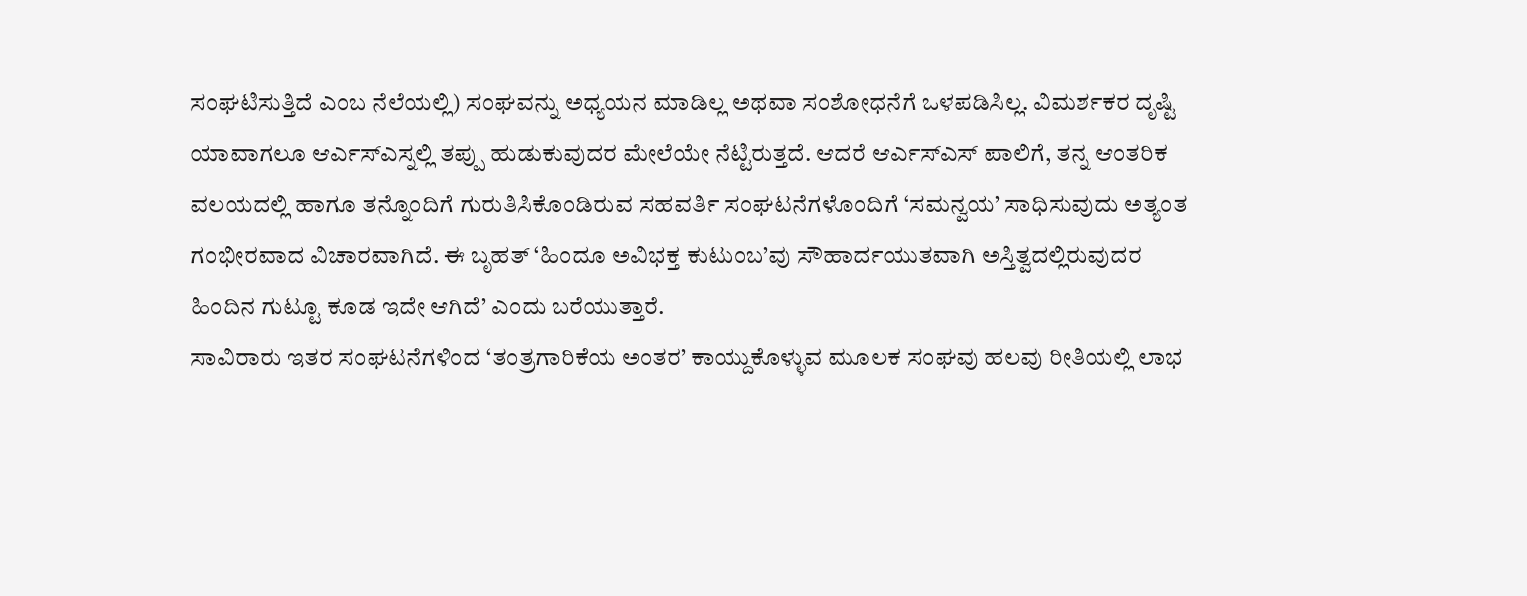ಸಂಘಟಿಸುತ್ತಿದೆ ಎಂಬ ನೆಲೆಯಲ್ಲಿ) ಸಂಘವನ್ನು ಅಧ್ಯಯನ ಮಾಡಿಲ್ಲ ಅಥವಾ ಸಂಶೋಧನೆಗೆ ಒಳಪಡಿಸಿಲ್ಲ. ವಿಮರ್ಶಕರ ದೃಷ್ಟಿ ಯಾವಾಗಲೂ ಆರ್ಎಸ್ಎಸ್ನಲ್ಲಿ ತಪ್ಪು ಹುಡುಕುವುದರ ಮೇಲೆಯೇ ನೆಟ್ಟಿರುತ್ತದೆ. ಆದರೆ ಆರ್ಎಸ್ಎಸ್ ಪಾಲಿಗೆ, ತನ್ನ ಆಂತರಿಕ ವಲಯದಲ್ಲಿ ಹಾಗೂ ತನ್ನೊಂದಿಗೆ ಗುರುತಿಸಿಕೊಂಡಿರುವ ಸಹವರ್ತಿ ಸಂಘಟನೆಗಳೊಂದಿಗೆ ‘ಸಮನ್ವಯ’ ಸಾಧಿಸುವುದು ಅತ್ಯಂತ ಗಂಭೀರವಾದ ವಿಚಾರವಾಗಿದೆ. ಈ ಬೃಹತ್ ‘ಹಿಂದೂ ಅವಿಭಕ್ತ ಕುಟುಂಬ’ವು ಸೌಹಾರ್ದಯುತವಾಗಿ ಅಸ್ತಿತ್ವದಲ್ಲಿರುವುದರ ಹಿಂದಿನ ಗುಟ್ಟೂ ಕೂಡ ಇದೇ ಆಗಿದೆ’ ಎಂದು ಬರೆಯುತ್ತಾರೆ.
ಸಾವಿರಾರು ಇತರ ಸಂಘಟನೆಗಳಿಂದ ‘ತಂತ್ರಗಾರಿಕೆಯ ಅಂತರ’ ಕಾಯ್ದುಕೊಳ್ಳುವ ಮೂಲಕ ಸಂಘವು ಹಲವು ರೀತಿಯಲ್ಲಿ ಲಾಭ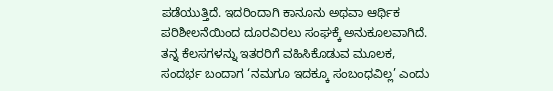ಪಡೆಯುತ್ತಿದೆ. ಇದರಿಂದಾಗಿ ಕಾನೂನು ಅಥವಾ ಆರ್ಥಿಕ ಪರಿಶೀಲನೆಯಿಂದ ದೂರವಿರಲು ಸಂಘಕ್ಕೆ ಅನುಕೂಲವಾಗಿದೆ. ತನ್ನ ಕೆಲಸಗಳನ್ನು ಇತರರಿಗೆ ವಹಿಸಿಕೊಡುವ ಮೂಲಕ, ಸಂದರ್ಭ ಬಂದಾಗ ‘ನಮಗೂ ಇದಕ್ಕೂ ಸಂಬಂಧವಿಲ್ಲ’ ಎಂದು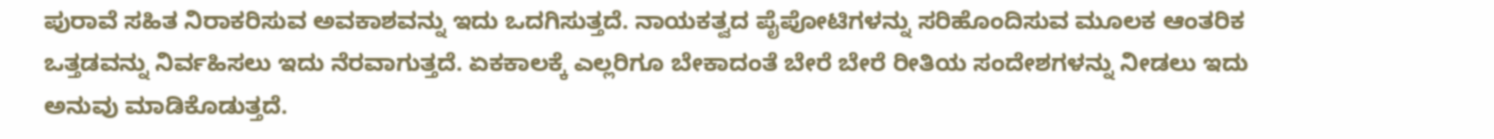ಪುರಾವೆ ಸಹಿತ ನಿರಾಕರಿಸುವ ಅವಕಾಶವನ್ನು ಇದು ಒದಗಿಸುತ್ತದೆ. ನಾಯಕತ್ವದ ಪೈಪೋಟಿಗಳನ್ನು ಸರಿಹೊಂದಿಸುವ ಮೂಲಕ ಆಂತರಿಕ ಒತ್ತಡವನ್ನು ನಿರ್ವಹಿಸಲು ಇದು ನೆರವಾಗುತ್ತದೆ. ಏಕಕಾಲಕ್ಕೆ ಎಲ್ಲರಿಗೂ ಬೇಕಾದಂತೆ ಬೇರೆ ಬೇರೆ ರೀತಿಯ ಸಂದೇಶಗಳನ್ನು ನೀಡಲು ಇದು ಅನುವು ಮಾಡಿಕೊಡುತ್ತದೆ.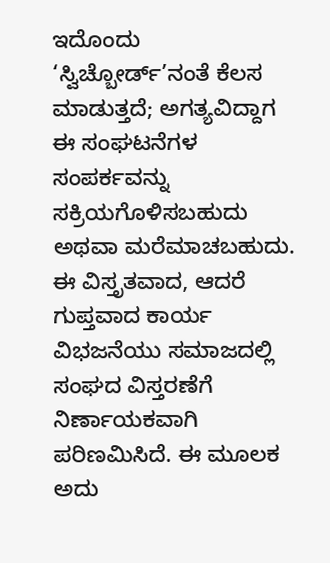ಇದೊಂದು ‘ಸ್ವಿಚ್ಬೋರ್ಡ್’ನಂತೆ ಕೆಲಸ ಮಾಡುತ್ತದೆ; ಅಗತ್ಯವಿದ್ದಾಗ ಈ ಸಂಘಟನೆಗಳ ಸಂಪರ್ಕವನ್ನು ಸಕ್ರಿಯಗೊಳಿಸಬಹುದು ಅಥವಾ ಮರೆಮಾಚಬಹುದು. ಈ ವಿಸ್ತೃತವಾದ, ಆದರೆ ಗುಪ್ತವಾದ ಕಾರ್ಯ ವಿಭಜನೆಯು ಸಮಾಜದಲ್ಲಿ ಸಂಘದ ವಿಸ್ತರಣೆಗೆ ನಿರ್ಣಾಯಕವಾಗಿ ಪರಿಣಮಿಸಿದೆ. ಈ ಮೂಲಕ ಅದು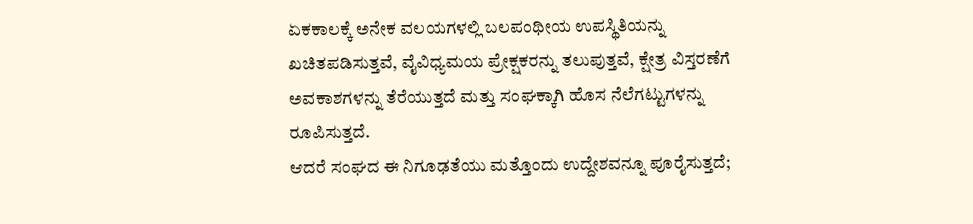ಏಕಕಾಲಕ್ಕೆ ಅನೇಕ ವಲಯಗಳಲ್ಲಿ ಬಲಪಂಥೀಯ ಉಪಸ್ಥಿತಿಯನ್ನು ಖಚಿತಪಡಿಸುತ್ತವೆ, ವೈವಿಧ್ಯಮಯ ಪ್ರೇಕ್ಷಕರನ್ನು ತಲುಪುತ್ತವೆ, ಕ್ಷೇತ್ರ ವಿಸ್ತರಣೆಗೆ ಅವಕಾಶಗಳನ್ನು ತೆರೆಯುತ್ತದೆ ಮತ್ತು ಸಂಘಕ್ಕಾಗಿ ಹೊಸ ನೆಲೆಗಟ್ಟುಗಳನ್ನು ರೂಪಿಸುತ್ತದೆ.
ಆದರೆ ಸಂಘದ ಈ ನಿಗೂಢತೆಯು ಮತ್ತೊಂದು ಉದ್ದೇಶವನ್ನೂ ಪೂರೈಸುತ್ತದೆ;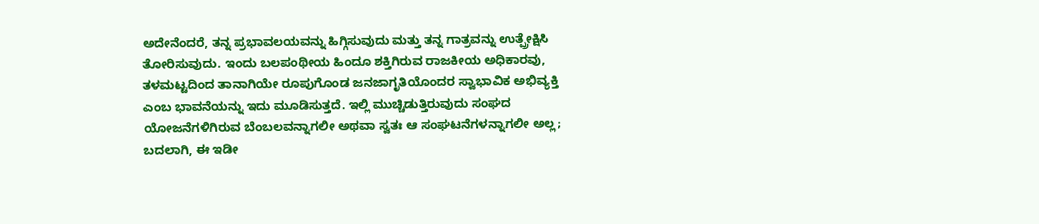ಅದೇನೆಂದರೆ, ತನ್ನ ಪ್ರಭಾವಲಯವನ್ನು ಹಿಗ್ಗಿಸುವುದು ಮತ್ತು ತನ್ನ ಗಾತ್ರವನ್ನು ಉತ್ಪ್ರೇಕ್ಷಿಸಿ ತೋರಿಸುವುದು. ಇಂದು ಬಲಪಂಥೀಯ ಹಿಂದೂ ಶಕ್ತಿಗಿರುವ ರಾಜಕೀಯ ಅಧಿಕಾರವು, ತಳಮಟ್ಟದಿಂದ ತಾನಾಗಿಯೇ ರೂಪುಗೊಂಡ ಜನಜಾಗೃತಿಯೊಂದರ ಸ್ವಾಭಾವಿಕ ಅಭಿವ್ಯಕ್ತಿ ಎಂಬ ಭಾವನೆಯನ್ನು ಇದು ಮೂಡಿಸುತ್ತದೆ. ಇಲ್ಲಿ ಮುಚ್ಚಿಡುತ್ತಿರುವುದು ಸಂಘದ ಯೋಜನೆಗಳಿಗಿರುವ ಬೆಂಬಲವನ್ನಾಗಲೀ ಅಥವಾ ಸ್ವತಃ ಆ ಸಂಘಟನೆಗಳನ್ನಾಗಲೀ ಅಲ್ಲ; ಬದಲಾಗಿ, ಈ ಇಡೀ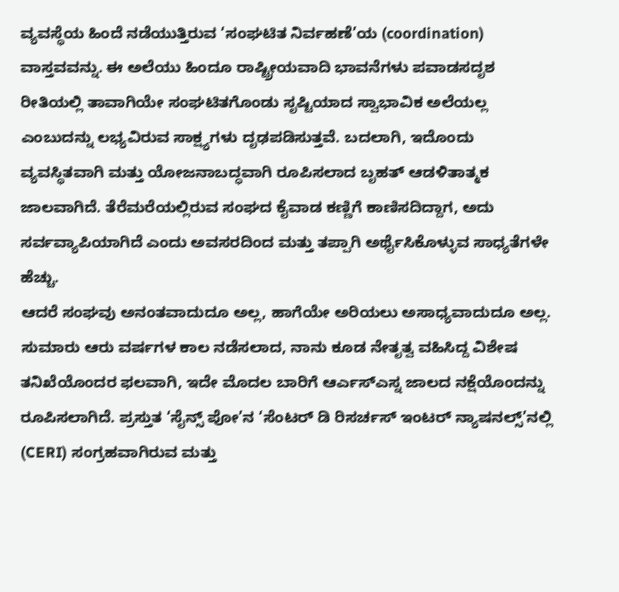ವ್ಯವಸ್ಥೆಯ ಹಿಂದೆ ನಡೆಯುತ್ತಿರುವ ‘ಸಂಘಟಿತ ನಿರ್ವಹಣೆ’ಯ (coordination) ವಾಸ್ತವವನ್ನು. ಈ ಅಲೆಯು ಹಿಂದೂ ರಾಷ್ಟ್ರೀಯವಾದಿ ಭಾವನೆಗಳು ಪವಾಡಸದೃಶ ರೀತಿಯಲ್ಲಿ ತಾವಾಗಿಯೇ ಸಂಘಟಿತಗೊಂಡು ಸೃಷ್ಟಿಯಾದ ಸ್ವಾಭಾವಿಕ ಅಲೆಯಲ್ಲ ಎಂಬುದನ್ನು ಲಭ್ಯವಿರುವ ಸಾಕ್ಷ್ಯಗಳು ದೃಢಪಡಿಸುತ್ತವೆ. ಬದಲಾಗಿ, ಇದೊಂದು ವ್ಯವಸ್ಥಿತವಾಗಿ ಮತ್ತು ಯೋಜನಾಬದ್ಧವಾಗಿ ರೂಪಿಸಲಾದ ಬೃಹತ್ ಆಡಳಿತಾತ್ಮಕ ಜಾಲವಾಗಿದೆ. ತೆರೆಮರೆಯಲ್ಲಿರುವ ಸಂಘದ ಕೈವಾಡ ಕಣ್ಣಿಗೆ ಕಾಣಿಸದಿದ್ದಾಗ, ಅದು ಸರ್ವವ್ಯಾಪಿಯಾಗಿದೆ ಎಂದು ಅವಸರದಿಂದ ಮತ್ತು ತಪ್ಪಾಗಿ ಅರ್ಥೈಸಿಕೊಳ್ಳುವ ಸಾಧ್ಯತೆಗಳೇ ಹೆಚ್ಚು.
ಆದರೆ ಸಂಘವು ಅನಂತವಾದುದೂ ಅಲ್ಲ, ಹಾಗೆಯೇ ಅರಿಯಲು ಅಸಾಧ್ಯವಾದುದೂ ಅಲ್ಲ. ಸುಮಾರು ಆರು ವರ್ಷಗಳ ಕಾಲ ನಡೆಸಲಾದ, ನಾನು ಕೂಡ ನೇತೃತ್ವ ವಹಿಸಿದ್ದ ವಿಶೇಷ ತನಿಖೆಯೊಂದರ ಫಲವಾಗಿ, ಇದೇ ಮೊದಲ ಬಾರಿಗೆ ಆರ್ಎಸ್ಎಸ್ನ ಜಾಲದ ನಕ್ಷೆಯೊಂದನ್ನು ರೂಪಿಸಲಾಗಿದೆ. ಪ್ರಸ್ತುತ ‘ಸೈನ್ಸ್ ಪೋ’ನ ‘ಸೆಂಟರ್ ಡಿ ರಿಸರ್ಚಸ್ ಇಂಟರ್ ನ್ಯಾಷನಲ್ಸ್’ನಲ್ಲಿ (CERI) ಸಂಗ್ರಹವಾಗಿರುವ ಮತ್ತು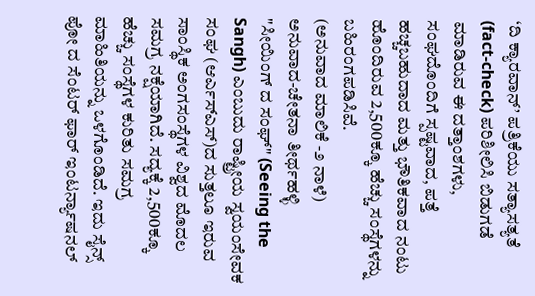‘ದಿ ಕ್ಯಾರವಾನ್’ ಪತ್ರಿಕೆಯು ಸತ್ಯಾಸತ್ಯತೆ (fact-check) ಪರಿಶೀಲಿಸಿ ಬಿಡುಗಡೆ ಮಾಡಿರುವ ಈ ದತ್ತಾಂಶಗಳು, ಸಂಘದೊಂದಿಗೆ ಸ್ಪಷ್ಟವಾದ, ಪತ್ತೆ ಹಚ್ಚಬಹುದಾದ ಮತ್ತು ಭೌತಿಕವಾದ ನಂಟು ಹೊಂದಿರುವ 2,500ಕ್ಕೂ ಹೆಚ್ಚು ಸಂಸ್ಥೆಗಳನ್ನು ಬಹಿರಂಗಪಡಿಸಿವೆ.
(ಅನುವಾದ ಮಾಲಿಕೆ -೨ ನಾಳೆ)
ಅನುವಾದ-ಚೇತನಾ ತೀರ್ಥಹಳ್ಳಿ
"ಸೀಯಿಂಗ್ ದ ಸಂಘ್" (Seeing the Sangh) ಎಂಬುದು ರಾಷ್ಟ್ರೀಯ ಸ್ವಯಂಸೇವಕ ಸಂಘ (ಆರ್ಎಸ್ಎಸ್)ದ ಸುತ್ತಲೂ ಇರುವ ಸಾಂಸ್ಥಿಕ ಅಂಗಸಂಸ್ಥೆಗಳ ವಿಶ್ವದ ಮೊದಲ ಸಮಗ್ರ ನಕ್ಷೆಯಾಗಿದೆ. ಸದ್ಯಕ್ಕೆ 2,500ಕ್ಕೂ ಹೆಚ್ಚು ಸಂಸ್ಥೆಗಳ ಕುರಿತು ಸಮಗ್ರ ಮಾಹಿತಿಯನ್ನು ಒಳಗೊಂಡಿದೆ. ಇದು ಸೈನ್ಸ್ ಪೋ ದ ಸೆಂಟರ್ ಫಾರ್ ಇಂಟರ್ನ್ಯಾಷನಲ್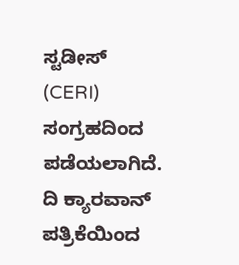ಸ್ಟಡೀಸ್ (CERI) ಸಂಗ್ರಹದಿಂದ ಪಡೆಯಲಾಗಿದೆ. ದಿ ಕ್ಯಾರವಾನ್ ಪತ್ರಿಕೆಯಿಂದ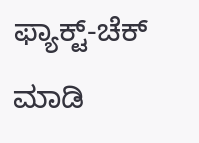ಫ್ಯಾಕ್ಟ್-ಚೆಕ್ ಮಾಡಿ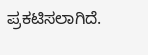ಪ್ರಕಟಿಸಲಾಗಿದೆ.